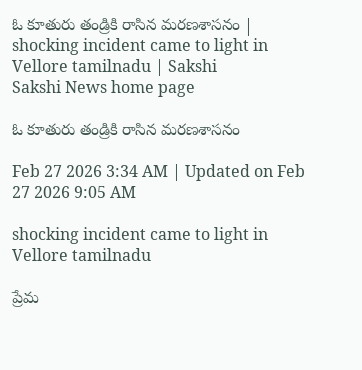ఓ కూతురు తండ్రికి రాసిన మరణశాసనం | shocking incident came to light in Vellore tamilnadu | Sakshi
Sakshi News home page

ఓ కూతురు తండ్రికి రాసిన మరణశాసనం

Feb 27 2026 3:34 AM | Updated on Feb 27 2026 9:05 AM

shocking incident came to light in Vellore tamilnadu

ప్రేమ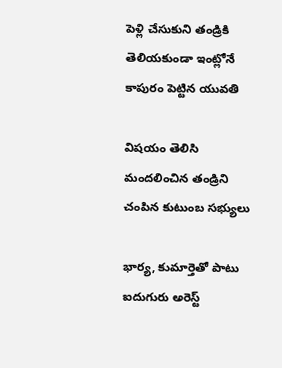పెళ్లి చేసుకుని తండ్రికి తెలియకుండా ఇంట్లోనే కాపురం పెట్టిన యువతి

విషయం తెలిసి మందలించిన తండ్రిని చంపిన కుటుంబ సభ్యులు

భార్య, కుమార్తెతో పాటు ఐదుగురు అరెస్ట్‌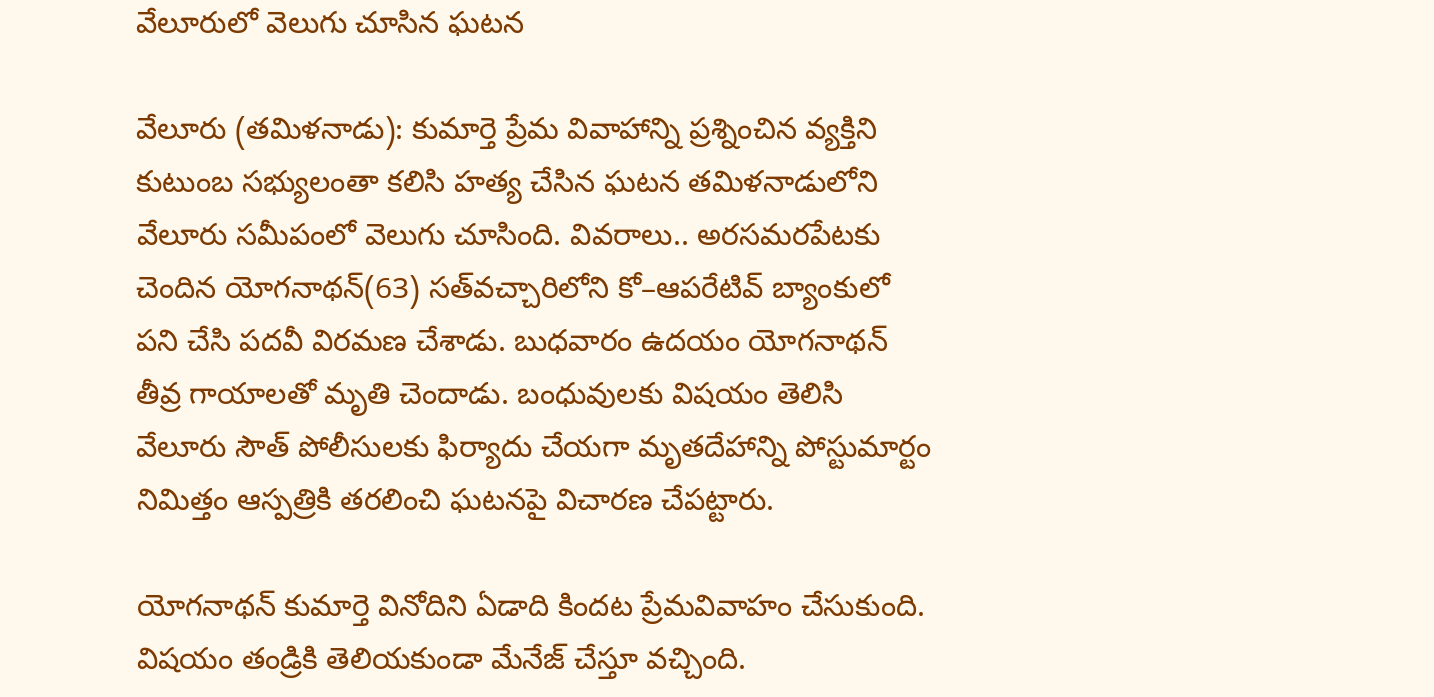వేలూరులో వెలుగు చూసిన ఘటన

వేలూరు (తమిళనాడు): కుమార్తె ప్రేమ వివాహాన్ని ప్రశ్నించిన వ్యక్తిని కుటుంబ సభ్యులంతా కలిసి హత్య చేసిన ఘటన తమిళనాడులోని వేలూరు సమీపంలో వెలుగు చూసింది. వివరాలు.. అరసమరపేటకు చెందిన యోగనాథన్‌(63) సత్‌వచ్చారిలోని కో–ఆపరేటివ్‌ బ్యాంకులో పని చేసి పదవీ విరమణ చేశాడు. బుధవారం ఉదయం యోగనాథన్‌ తీవ్ర గాయాలతో మృతి చెందాడు. బంధువులకు విషయం తెలిసి వేలూరు సౌత్‌ పోలీసులకు ఫిర్యాదు చేయగా మృతదేహాన్ని పోస్టుమార్టం నిమిత్తం ఆస్పత్రికి తరలించి ఘటనపై విచారణ చేపట్టారు.

యోగనాథన్‌ కుమార్తె వినోదిని ఏడాది కిందట ప్రేమవివాహం చేసుకుంది. విషయం తండ్రికి తెలియకుండా మేనేజ్‌ చేస్తూ వచ్చింది.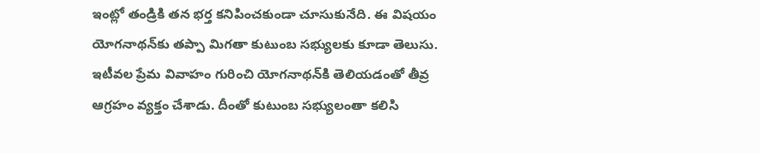ఇంట్లో తండ్రికి తన భర్త కనిపించకుండా చూసుకునేది. ఈ విషయం యోగనాథన్‌కు తప్పా మిగతా కుటుంబ సభ్యులకు కూడా తెలుసు. ఇటీవల ప్రేమ వివాహం గురించి యోగనాథన్‌కి తెలియడంతో తీవ్ర ఆగ్రహం వ్యక్తం చేశాడు. దీంతో కుటుంబ సభ్యులంతా కలిసి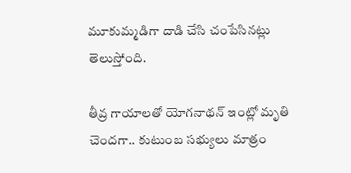మూకుమ్మడిగా దాడి చేసి చంపేసినట్లు తెలుస్తోంది.

తీవ్ర గాయాలతో యోగనాథన్‌ ఇంట్లో మృతి చెందగా.. కుటుంబ సభ్యులు మాత్రం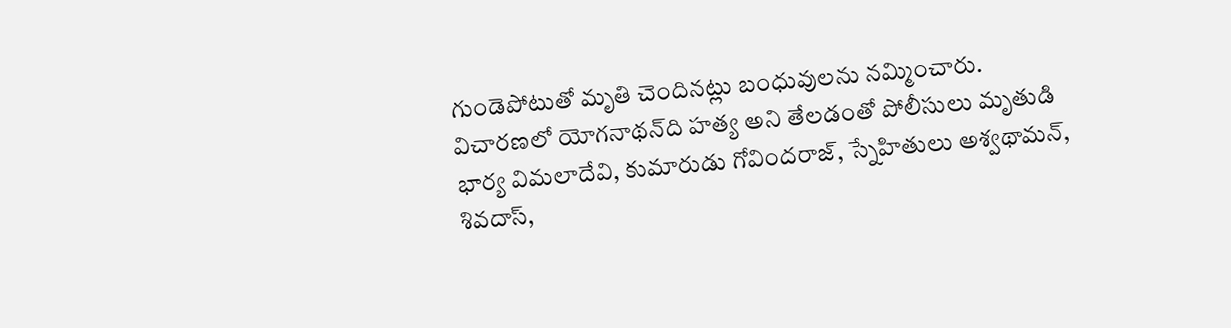గుండెపోటుతో మృతి చెందినట్లు బంధువులను నమ్మించారు. విచారణలో యోగనాథన్‌ది హత్య అని తేలడంతో పోలీసులు మృతుడి భార్య విమలాదేవి, కుమారుడు గోవిందరాజ్, స్నేహితులు అశ్వథామన్, శివదాస్,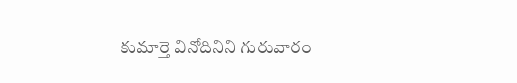కుమార్తె వినోదినిని గురువారం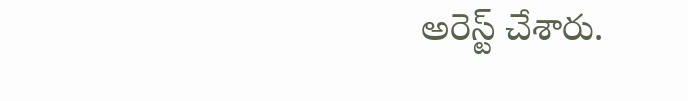అరెస్ట్‌ చేశారు.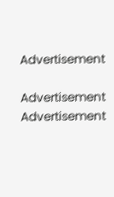Advertisement

Advertisement
Advertisement